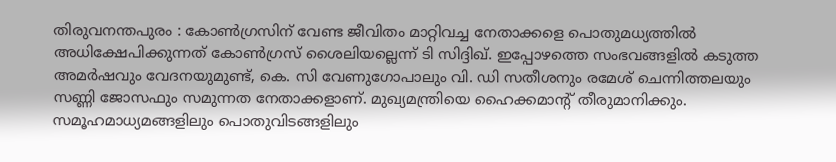തിരുവനന്തപുരം : കോൺഗ്രസിന് വേണ്ട ജീവിതം മാറ്റിവച്ച നേതാക്കളെ പൊതുമധ്യത്തിൽ അധിക്ഷേപിക്കുന്നത് കോൺഗ്രസ് ശൈലിയല്ലെന്ന് ടി സിദ്ദിഖ്. ഇപ്പോഴത്തെ സംഭവങ്ങളിൽ കടുത്ത അമർഷവും വേദനയുമുണ്ട്, കെ. സി വേണുഗോപാലും വി. ഡി സതീശനും രമേശ് ചെന്നിത്തലയും സണ്ണി ജോസഫും സമുന്നത നേതാക്കളാണ്. മുഖ്യമന്ത്രിയെ ഹൈക്കമാന്റ് തീരുമാനിക്കും. സമൂഹമാധ്യമങ്ങളിലും പൊതുവിടങ്ങളിലും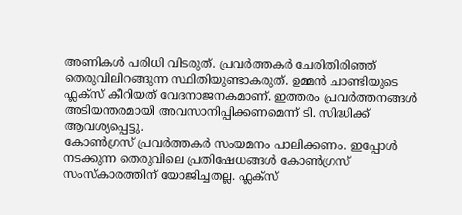അണികൾ പരിധി വിടരുത്. പ്രവർത്തകർ ചേരിതിരിഞ്ഞ് തെരുവിലിറങ്ങുന്ന സ്ഥിതിയുണ്ടാകരുത്. ഉമ്മൻ ചാണ്ടിയുടെ ഫ്ലക്സ് കീറിയത് വേദനാജനകമാണ്. ഇത്തരം പ്രവർത്തനങ്ങൾ അടിയന്തരമായി അവസാനിപ്പിക്കണമെന്ന് ടി. സിദ്ധിക്ക് ആവശ്യപ്പെട്ടു.
കോൺഗ്രസ് പ്രവർത്തകർ സംയമനം പാലിക്കണം. ഇപ്പോൾ നടക്കുന്ന തെരുവിലെ പ്രതിഷേധങ്ങൾ കോൺഗ്രസ് സംസ്കാരത്തിന് യോജിച്ചതല്ല. ഫ്ലക്സ്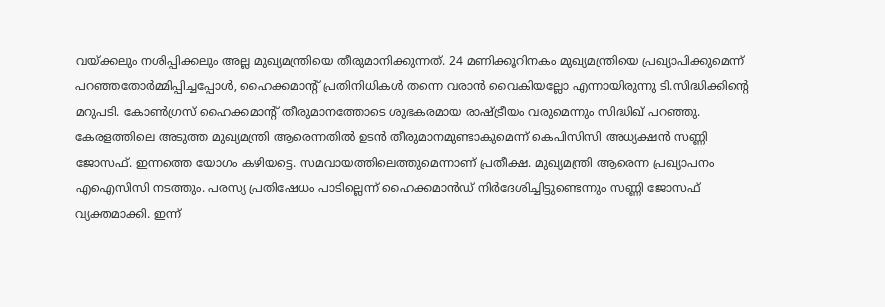വയ്ക്കലും നശിപ്പിക്കലും അല്ല മുഖ്യമന്ത്രിയെ തീരുമാനിക്കുന്നത്. 24 മണിക്കൂറിനകം മുഖ്യമന്ത്രിയെ പ്രഖ്യാപിക്കുമെന്ന് പറഞ്ഞതോർമ്മിപ്പിച്ചപ്പോൾ, ഹൈക്കമാന്റ് പ്രതിനിധികൾ തന്നെ വരാൻ വൈകിയല്ലോ എന്നായിരുന്നു ടി.സിദ്ധിക്കിന്റെ മറുപടി. കോൺഗ്രസ് ഹൈക്കമാന്റ് തീരുമാനത്തോടെ ശുഭകരമായ രാഷ്ട്രീയം വരുമെന്നും സിദ്ധിഖ് പറഞ്ഞു.
കേരളത്തിലെ അടുത്ത മുഖ്യമന്ത്രി ആരെന്നതിൽ ഉടൻ തീരുമാനമുണ്ടാകുമെന്ന് കെപിസിസി അധ്യക്ഷൻ സണ്ണി ജോസഫ്. ഇന്നത്തെ യോഗം കഴിയട്ടെ. സമവായത്തിലെത്തുമെന്നാണ് പ്രതീക്ഷ. മുഖ്യമന്ത്രി ആരെന്ന പ്രഖ്യാപനം എഐസിസി നടത്തും. പരസ്യ പ്രതിഷേധം പാടില്ലെന്ന് ഹൈക്കമാൻഡ് നിർദേശിച്ചിട്ടുണ്ടെന്നും സണ്ണി ജോസഫ് വ്യക്തമാക്കി. ഇന്ന്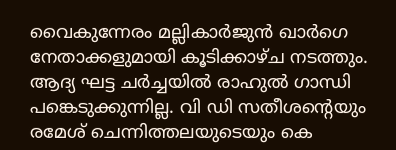വൈകുന്നേരം മല്ലികാർജുൻ ഖാർഗെ നേതാക്കളുമായി കൂടിക്കാഴ്ച നടത്തും. ആദ്യ ഘട്ട ചർച്ചയിൽ രാഹുൽ ഗാന്ധി പങ്കെടുക്കുന്നില്ല. വി ഡി സതീശന്റെയും രമേശ് ചെന്നിത്തലയുടെയും കെ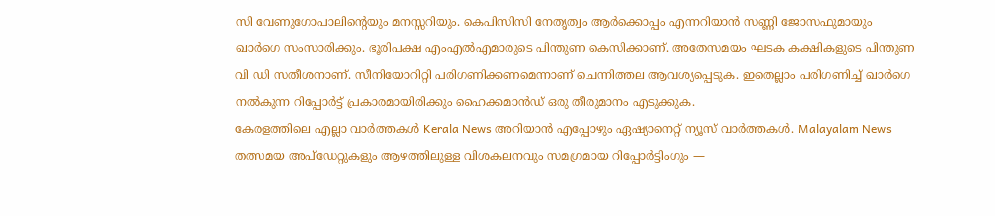സി വേണുഗോപാലിന്റെയും മനസ്സറിയും. കെപിസിസി നേതൃത്വം ആർക്കൊപ്പം എന്നറിയാൻ സണ്ണി ജോസഫുമായും ഖാർഗെ സംസാരിക്കും. ഭൂരിപക്ഷ എംഎൽഎമാരുടെ പിന്തുണ കെസിക്കാണ്. അതേസമയം ഘടക കക്ഷികളുടെ പിന്തുണ വി ഡി സതീശനാണ്. സീനിയോറിറ്റി പരിഗണിക്കണമെന്നാണ് ചെന്നിത്തല ആവശ്യപ്പെടുക. ഇതെല്ലാം പരിഗണിച്ച് ഖാർഗെ നൽകുന്ന റിപ്പോർട്ട് പ്രകാരമായിരിക്കും ഹൈക്കമാൻഡ് ഒരു തീരുമാനം എടുക്കുക.
കേരളത്തിലെ എല്ലാ വാർത്തകൾ Kerala News അറിയാൻ എപ്പോഴും ഏഷ്യാനെറ്റ് ന്യൂസ് വാർത്തകൾ. Malayalam News തത്സമയ അപ്ഡേറ്റുകളും ആഴത്തിലുള്ള വിശകലനവും സമഗ്രമായ റിപ്പോർട്ടിംഗും —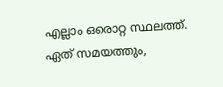എല്ലാം ഒരൊറ്റ സ്ഥലത്ത്. ഏത് സമയത്തും,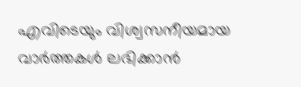എവിടെയും വിശ്വസനീയമായ വാർത്തകൾ ലഭിക്കാൻ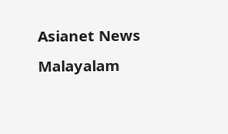Asianet News Malayalam